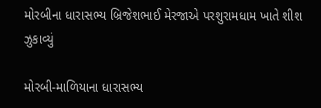મોરબીના ધારાસભ્ય બ્રિજેશભાઈ મેરજાએ પરશુરામધામ ખાતે શીશ ઝુકાવ્યું

મોરબી-માળિયાના ધારાસભ્ય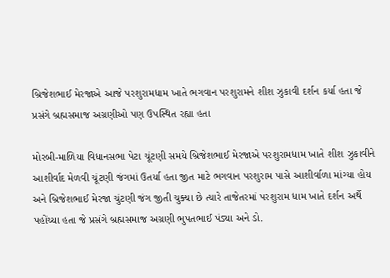બ્રિજેશભાઈ મેરજાએ આજે પરશુરામધામ ખાતે ભગવાન પરશુરામને શીશ ઝુકાવી દર્શન કર્યા હતા જે પ્રસંગે બ્રહ્મસમાજ અગ્રણીઓ પણ ઉપસ્થિત રહ્યા હતા

મોરબી-માળિયા વિધાનસભા પેટા ચૂંટણી સમયે બ્રિજેશભાઈ મેરજાએ પરશુરામધામ ખાતે શીશ ઝુકાવીને આશીર્વાદ મેળવી ચૂંટણી જંગમાં ઉતર્યા હતા જીત માટે ભગવાન પરશુરામ પાસે આશીર્વાળા માંગ્યા હોય અને બ્રિજેશભાઈ મેરજા ચુંટણી જંગ જીતી ચુક્યા છે ત્યારે તાજેતરમાં પરશુરામ ધામ ખાતે દર્શન અર્થે પહોંચ્યા હતા જે પ્રસંગે બ્રહ્મસમાજ અગ્રણી ભુપતભાઈ પંડ્યા અને ડો.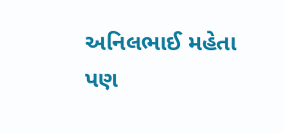અનિલભાઈ મહેતા પણ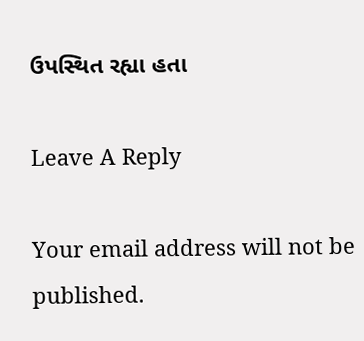ઉપસ્થિત રહ્યા હતા

Leave A Reply

Your email address will not be published.